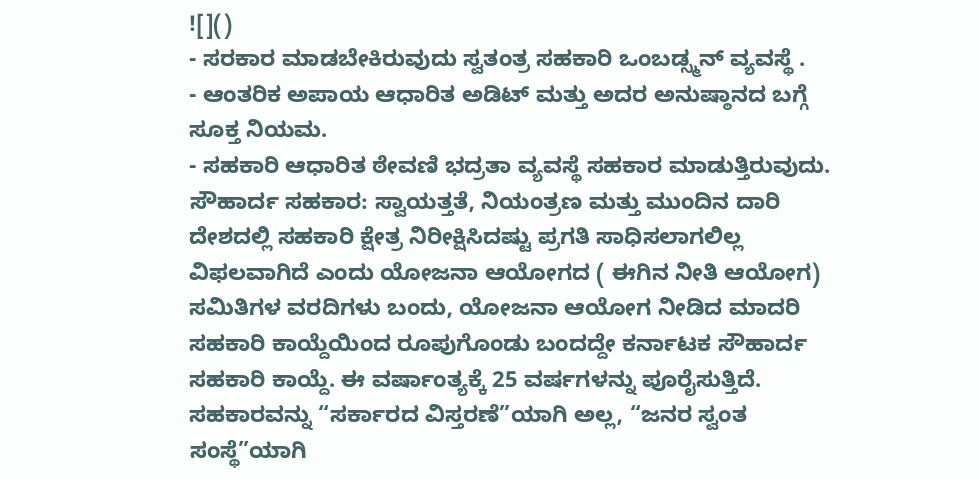![]()
- ಸರಕಾರ ಮಾಡಬೇಕಿರುವುದು ಸ್ವತಂತ್ರ ಸಹಕಾರಿ ಒಂಬಡ್ಸ್ಮನ್ ವ್ಯವಸ್ಥೆ .
- ಆಂತರಿಕ ಅಪಾಯ ಆಧಾರಿತ ಅಡಿಟ್ ಮತ್ತು ಅದರ ಅನುಷ್ಠಾನದ ಬಗ್ಗೆ ಸೂಕ್ತ ನಿಯಮ.
- ಸಹಕಾರಿ ಆಧಾರಿತ ಠೇವಣಿ ಭದ್ರತಾ ವ್ಯವಸ್ಥೆ ಸಹಕಾರ ಮಾಡುತ್ತಿರುವುದು.
ಸೌಹಾರ್ದ ಸಹಕಾರ: ಸ್ವಾಯತ್ತತೆ, ನಿಯಂತ್ರಣ ಮತ್ತು ಮುಂದಿನ ದಾರಿ ದೇಶದಲ್ಲಿ ಸಹಕಾರಿ ಕ್ಷೇತ್ರ ನಿರೀಕ್ಷಿಸಿದಷ್ಟು ಪ್ರಗತಿ ಸಾಧಿಸಲಾಗಲಿಲ್ಲ ವಿಫಲವಾಗಿದೆ ಎಂದು ಯೋಜನಾ ಆಯೋಗದ ( ಈಗಿನ ನೀತಿ ಆಯೋಗ) ಸಮಿತಿಗಳ ವರದಿಗಳು ಬಂದು, ಯೋಜನಾ ಆಯೋಗ ನೀಡಿದ ಮಾದರಿ ಸಹಕಾರಿ ಕಾಯ್ದೆಯಿಂದ ರೂಪುಗೊಂಡು ಬಂದದ್ದೇ ಕರ್ನಾಟಕ ಸೌಹಾರ್ದ ಸಹಕಾರಿ ಕಾಯ್ದೆ. ಈ ವರ್ಷಾಂತ್ಯಕ್ಕೆ 25 ವರ್ಷಗಳನ್ನು ಪೂರೈಸುತ್ತಿದೆ. ಸಹಕಾರವನ್ನು “ಸರ್ಕಾರದ ವಿಸ್ತರಣೆ”ಯಾಗಿ ಅಲ್ಲ, “ಜನರ ಸ್ವಂತ ಸಂಸ್ಥೆ”ಯಾಗಿ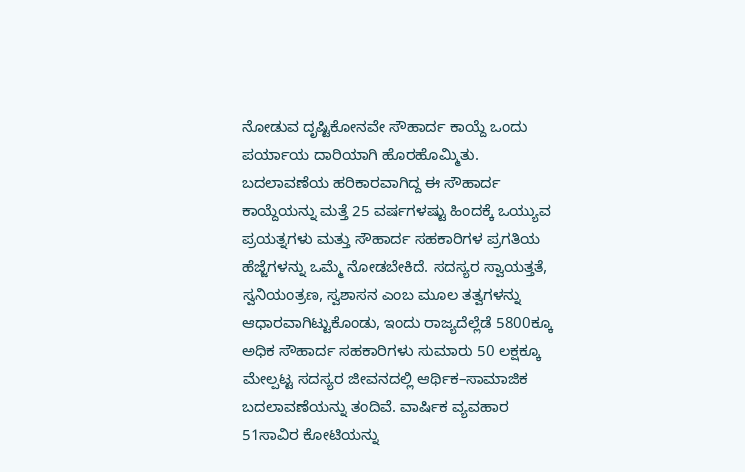ನೋಡುವ ದೃಷ್ಟಿಕೋನವೇ ಸೌಹಾರ್ದ ಕಾಯ್ದೆ ಒಂದು ಪರ್ಯಾಯ ದಾರಿಯಾಗಿ ಹೊರಹೊಮ್ಮಿತು.
ಬದಲಾವಣೆಯ ಹರಿಕಾರವಾಗಿದ್ದ ಈ ಸೌಹಾರ್ದ ಕಾಯ್ದೆಯನ್ನು ಮತ್ತೆ 25 ವರ್ಷಗಳಷ್ಟು ಹಿಂದಕ್ಕೆ ಒಯ್ಯುವ ಪ್ರಯತ್ನಗಳು ಮತ್ತು ಸೌಹಾರ್ದ ಸಹಕಾರಿಗಳ ಪ್ರಗತಿಯ ಹೆಜ್ಜೆಗಳನ್ನು ಒಮ್ಮೆ ನೋಡಬೇಕಿದೆ. ಸದಸ್ಯರ ಸ್ವಾಯತ್ತತೆ, ಸ್ವನಿಯಂತ್ರಣ, ಸ್ವಶಾಸನ ಎಂಬ ಮೂಲ ತತ್ವಗಳನ್ನು ಆಧಾರವಾಗಿಟ್ಟುಕೊಂಡು, ಇಂದು ರಾಜ್ಯದೆಲ್ಲೆಡೆ 5800ಕ್ಕೂ ಅಧಿಕ ಸೌಹಾರ್ದ ಸಹಕಾರಿಗಳು ಸುಮಾರು 50 ಲಕ್ಷಕ್ಕೂ ಮೇಲ್ಪಟ್ಟ ಸದಸ್ಯರ ಜೀವನದಲ್ಲಿ ಆರ್ಥಿಕ–ಸಾಮಾಜಿಕ ಬದಲಾವಣೆಯನ್ನು ತಂದಿವೆ. ವಾರ್ಷಿಕ ವ್ಯವಹಾರ 51ಸಾವಿರ ಕೋಟಿಯನ್ನು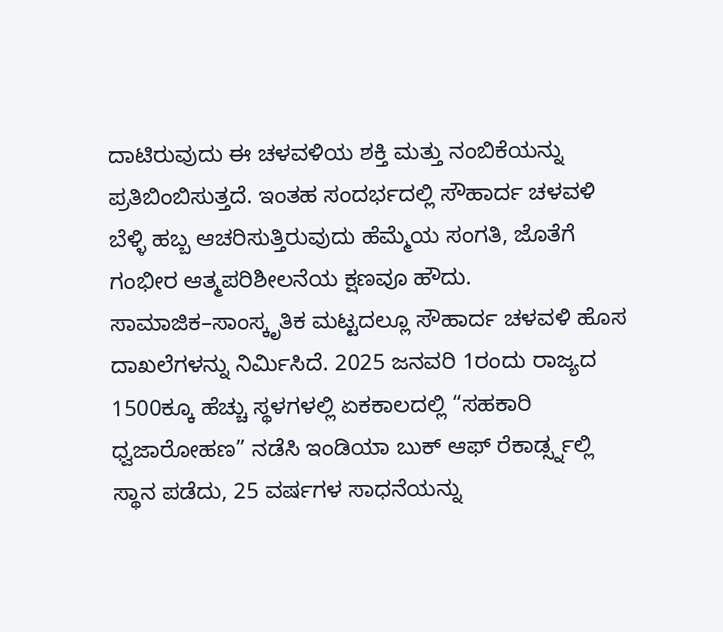ದಾಟಿರುವುದು ಈ ಚಳವಳಿಯ ಶಕ್ತಿ ಮತ್ತು ನಂಬಿಕೆಯನ್ನು ಪ್ರತಿಬಿಂಬಿಸುತ್ತದೆ. ಇಂತಹ ಸಂದರ್ಭದಲ್ಲಿ ಸೌಹಾರ್ದ ಚಳವಳಿ ಬೆಳ್ಳಿ ಹಬ್ಬ ಆಚರಿಸುತ್ತಿರುವುದು ಹೆಮ್ಮೆಯ ಸಂಗತಿ, ಜೊತೆಗೆ ಗಂಭೀರ ಆತ್ಮಪರಿಶೀಲನೆಯ ಕ್ಷಣವೂ ಹೌದು.
ಸಾಮಾಜಿಕ–ಸಾಂಸ್ಕೃತಿಕ ಮಟ್ಟದಲ್ಲೂ ಸೌಹಾರ್ದ ಚಳವಳಿ ಹೊಸ ದಾಖಲೆಗಳನ್ನು ನಿರ್ಮಿಸಿದೆ. 2025 ಜನವರಿ 1ರಂದು ರಾಜ್ಯದ 1500ಕ್ಕೂ ಹೆಚ್ಚು ಸ್ಥಳಗಳಲ್ಲಿ ಏಕಕಾಲದಲ್ಲಿ “ಸಹಕಾರಿ ಧ್ವಜಾರೋಹಣ” ನಡೆಸಿ ಇಂಡಿಯಾ ಬುಕ್ ಆಫ್ ರೆಕಾರ್ಡ್ಸ್ನಲ್ಲಿ ಸ್ಥಾನ ಪಡೆದು, 25 ವರ್ಷಗಳ ಸಾಧನೆಯನ್ನು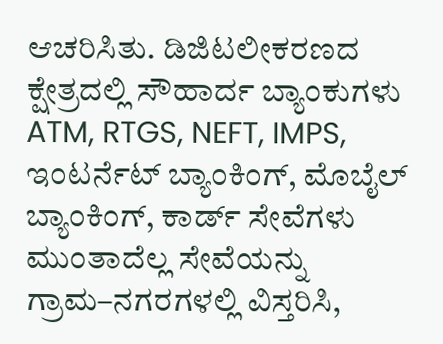ಆಚರಿಸಿತು. ಡಿಜಿಟಲೀಕರಣದ ಕ್ಷೇತ್ರದಲ್ಲಿ ಸೌಹಾರ್ದ ಬ್ಯಾಂಕುಗಳು ATM, RTGS, NEFT, IMPS, ಇಂಟರ್ನೆಟ್ ಬ್ಯಾಂಕಿಂಗ್, ಮೊಬೈಲ್ ಬ್ಯಾಂಕಿಂಗ್, ಕಾರ್ಡ್ ಸೇವೆಗಳು ಮುಂತಾದೆಲ್ಲ ಸೇವೆಯನ್ನು ಗ್ರಾಮ–ನಗರಗಳಲ್ಲಿ ವಿಸ್ತರಿಸಿ,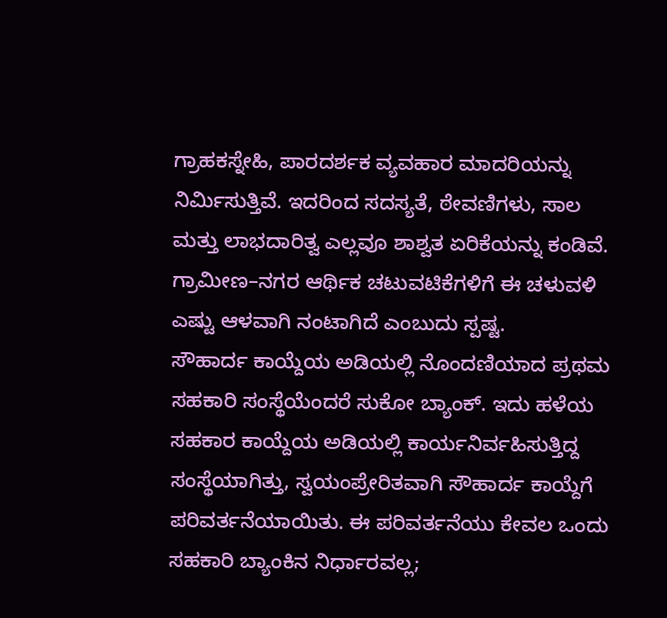ಗ್ರಾಹಕಸ್ನೇಹಿ, ಪಾರದರ್ಶಕ ವ್ಯವಹಾರ ಮಾದರಿಯನ್ನು ನಿರ್ಮಿಸುತ್ತಿವೆ. ಇದರಿಂದ ಸದಸ್ಯತೆ, ಠೇವಣಿಗಳು, ಸಾಲ ಮತ್ತು ಲಾಭದಾರಿತ್ವ ಎಲ್ಲವೂ ಶಾಶ್ವತ ಏರಿಕೆಯನ್ನು ಕಂಡಿವೆ. ಗ್ರಾಮೀಣ–ನಗರ ಆರ್ಥಿಕ ಚಟುವಟಿಕೆಗಳಿಗೆ ಈ ಚಳುವಳಿ ಎಷ್ಟು ಆಳವಾಗಿ ನಂಟಾಗಿದೆ ಎಂಬುದು ಸ್ಪಷ್ಟ.
ಸೌಹಾರ್ದ ಕಾಯ್ದೆಯ ಅಡಿಯಲ್ಲಿ ನೊಂದಣಿಯಾದ ಪ್ರಥಮ ಸಹಕಾರಿ ಸಂಸ್ಥೆಯೆಂದರೆ ಸುಕೋ ಬ್ಯಾಂಕ್. ಇದು ಹಳೆಯ ಸಹಕಾರ ಕಾಯ್ದೆಯ ಅಡಿಯಲ್ಲಿ ಕಾರ್ಯನಿರ್ವಹಿಸುತ್ತಿದ್ದ ಸಂಸ್ಥೆಯಾಗಿತ್ತು, ಸ್ವಯಂಪ್ರೇರಿತವಾಗಿ ಸೌಹಾರ್ದ ಕಾಯ್ದೆಗೆ ಪರಿವರ್ತನೆಯಾಯಿತು. ಈ ಪರಿವರ್ತನೆಯು ಕೇವಲ ಒಂದು ಸಹಕಾರಿ ಬ್ಯಾಂಕಿನ ನಿರ್ಧಾರವಲ್ಲ;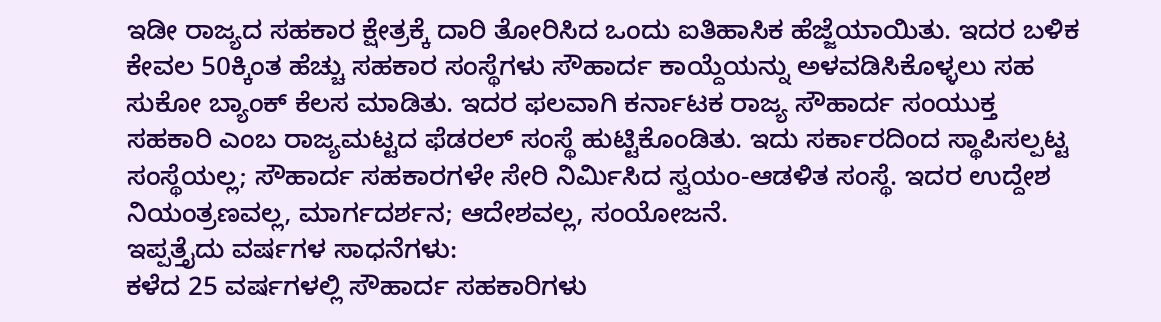ಇಡೀ ರಾಜ್ಯದ ಸಹಕಾರ ಕ್ಷೇತ್ರಕ್ಕೆ ದಾರಿ ತೋರಿಸಿದ ಒಂದು ಐತಿಹಾಸಿಕ ಹೆಜ್ಜೆಯಾಯಿತು. ಇದರ ಬಳಿಕ ಕೇವಲ 50ಕ್ಕಿಂತ ಹೆಚ್ಚು ಸಹಕಾರ ಸಂಸ್ಥೆಗಳು ಸೌಹಾರ್ದ ಕಾಯ್ದೆಯನ್ನು ಅಳವಡಿಸಿಕೊಳ್ಳಲು ಸಹ ಸುಕೋ ಬ್ಯಾಂಕ್ ಕೆಲಸ ಮಾಡಿತು. ಇದರ ಫಲವಾಗಿ ಕರ್ನಾಟಕ ರಾಜ್ಯ ಸೌಹಾರ್ದ ಸಂಯುಕ್ತ ಸಹಕಾರಿ ಎಂಬ ರಾಜ್ಯಮಟ್ಟದ ಫೆಡರಲ್ ಸಂಸ್ಥೆ ಹುಟ್ಟಿಕೊಂಡಿತು. ಇದು ಸರ್ಕಾರದಿಂದ ಸ್ಥಾಪಿಸಲ್ಪಟ್ಟ ಸಂಸ್ಥೆಯಲ್ಲ; ಸೌಹಾರ್ದ ಸಹಕಾರಗಳೇ ಸೇರಿ ನಿರ್ಮಿಸಿದ ಸ್ವಯಂ-ಆಡಳಿತ ಸಂಸ್ಥೆ. ಇದರ ಉದ್ದೇಶ ನಿಯಂತ್ರಣವಲ್ಲ, ಮಾರ್ಗದರ್ಶನ; ಆದೇಶವಲ್ಲ, ಸಂಯೋಜನೆ.
ಇಪ್ಪತ್ತೈದು ವರ್ಷಗಳ ಸಾಧನೆಗಳು:
ಕಳೆದ 25 ವರ್ಷಗಳಲ್ಲಿ ಸೌಹಾರ್ದ ಸಹಕಾರಿಗಳು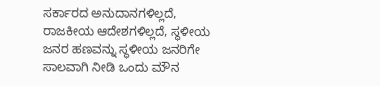ಸರ್ಕಾರದ ಅನುದಾನಗಳಿಲ್ಲದೆ, ರಾಜಕೀಯ ಆದೇಶಗಳಿಲ್ಲದೆ, ಸ್ಥಳೀಯ ಜನರ ಹಣವನ್ನು ಸ್ಥಳೀಯ ಜನರಿಗೇ ಸಾಲವಾಗಿ ನೀಡಿ ಒಂದು ಮೌನ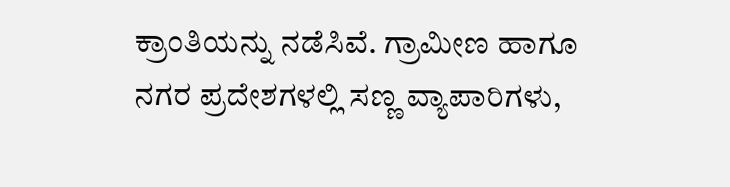ಕ್ರಾಂತಿಯನ್ನು ನಡೆಸಿವೆ. ಗ್ರಾಮೀಣ ಹಾಗೂ ನಗರ ಪ್ರದೇಶಗಳಲ್ಲಿ ಸಣ್ಣ ವ್ಯಾಪಾರಿಗಳು,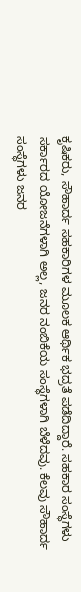ಕೃಷಿಕರು, ಸೌಹಾರ್ದ ಸಹಕಾರಿಗಳ ಮೂಲಕ ಆರ್ಥಿಕ ಭದ್ರತೆ ಪಡೆದಿದ್ದಾರೆ. ಸಹಕಾರ ಸಂಸ್ಥೆಗಳು ಸರ್ಕಾರದ ಯೋಜನೆಗಳಾಗಿ ಅಲ್ಲ, ಜನರ ನಂಬಿಕೆಯ ಸಂಸ್ಥೆಗಳಾಗಿ ಬೆಳೆದವು. ಕೆಲವು ಸೌಹಾರ್ದ ಸಂಸ್ಥೆಗಳು ಜನರ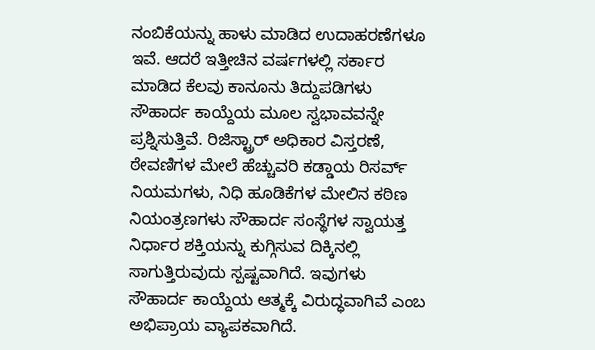ನಂಬಿಕೆಯನ್ನು ಹಾಳು ಮಾಡಿದ ಉದಾಹರಣೆಗಳೂ ಇವೆ. ಆದರೆ ಇತ್ತೀಚಿನ ವರ್ಷಗಳಲ್ಲಿ ಸರ್ಕಾರ ಮಾಡಿದ ಕೆಲವು ಕಾನೂನು ತಿದ್ದುಪಡಿಗಳು ಸೌಹಾರ್ದ ಕಾಯ್ದೆಯ ಮೂಲ ಸ್ವಭಾವವನ್ನೇ ಪ್ರಶ್ನಿಸುತ್ತಿವೆ. ರಿಜಿಸ್ಟ್ರಾರ್ ಅಧಿಕಾರ ವಿಸ್ತರಣೆ, ಠೇವಣಿಗಳ ಮೇಲೆ ಹೆಚ್ಚುವರಿ ಕಡ್ಡಾಯ ರಿಸರ್ವ್ ನಿಯಮಗಳು, ನಿಧಿ ಹೂಡಿಕೆಗಳ ಮೇಲಿನ ಕಠಿಣ ನಿಯಂತ್ರಣಗಳು ಸೌಹಾರ್ದ ಸಂಸ್ಥೆಗಳ ಸ್ವಾಯತ್ತ ನಿರ್ಧಾರ ಶಕ್ತಿಯನ್ನು ಕುಗ್ಗಿಸುವ ದಿಕ್ಕಿನಲ್ಲಿ ಸಾಗುತ್ತಿರುವುದು ಸ್ಪಷ್ಟವಾಗಿದೆ. ಇವುಗಳು ಸೌಹಾರ್ದ ಕಾಯ್ದೆಯ ಆತ್ಮಕ್ಕೆ ವಿರುದ್ಧವಾಗಿವೆ ಎಂಬ ಅಭಿಪ್ರಾಯ ವ್ಯಾಪಕವಾಗಿದೆ.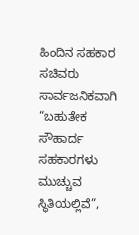ಹಿಂದಿನ ಸಹಕಾರ ಸಚಿವರು ಸಾರ್ವಜನಿಕವಾಗಿ “ಬಹುತೇಕ ಸೌಹಾರ್ದ ಸಹಕಾರಗಳು ಮುಚ್ಚುವ ಸ್ಥಿತಿಯಲ್ಲಿವೆ”,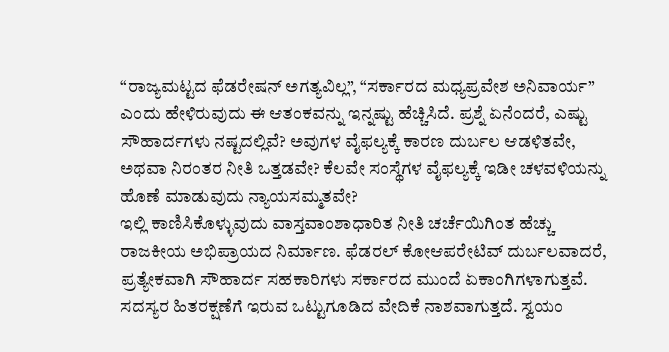“ರಾಜ್ಯಮಟ್ಟದ ಫೆಡರೇಷನ್ ಅಗತ್ಯವಿಲ್ಲ”, “ಸರ್ಕಾರದ ಮಧ್ಯಪ್ರವೇಶ ಅನಿವಾರ್ಯ” ಎಂದು ಹೇಳಿರುವುದು ಈ ಆತಂಕವನ್ನು ಇನ್ನಷ್ಟು ಹೆಚ್ಚಿಸಿದೆ. ಪ್ರಶ್ನೆ ಏನೆಂದರೆ, ಎಷ್ಟು ಸೌಹಾರ್ದಗಳು ನಷ್ಟದಲ್ಲಿವೆ? ಅವುಗಳ ವೈಫಲ್ಯಕ್ಕೆ ಕಾರಣ ದುರ್ಬಲ ಆಡಳಿತವೇ, ಅಥವಾ ನಿರಂತರ ನೀತಿ ಒತ್ತಡವೇ? ಕೆಲವೇ ಸಂಸ್ಥೆಗಳ ವೈಫಲ್ಯಕ್ಕೆ ಇಡೀ ಚಳವಳಿಯನ್ನು ಹೊಣೆ ಮಾಡುವುದು ನ್ಯಾಯಸಮ್ಮತವೇ?
ಇಲ್ಲಿ ಕಾಣಿಸಿಕೊಳ್ಳುವುದು ವಾಸ್ತವಾಂಶಾಧಾರಿತ ನೀತಿ ಚರ್ಚೆಯಿಗಿಂತ ಹೆಚ್ಚು ರಾಜಕೀಯ ಅಭಿಪ್ರಾಯದ ನಿರ್ಮಾಣ. ಫೆಡರಲ್ ಕೋಆಪರೇಟಿವ್ ದುರ್ಬಲವಾದರೆ, ಪ್ರತ್ಯೇಕವಾಗಿ ಸೌಹಾರ್ದ ಸಹಕಾರಿಗಳು ಸರ್ಕಾರದ ಮುಂದೆ ಏಕಾಂಗಿಗಳಾಗುತ್ತವೆ. ಸದಸ್ಯರ ಹಿತರಕ್ಷಣೆಗೆ ಇರುವ ಒಟ್ಟುಗೂಡಿದ ವೇದಿಕೆ ನಾಶವಾಗುತ್ತದೆ. ಸ್ವಯಂ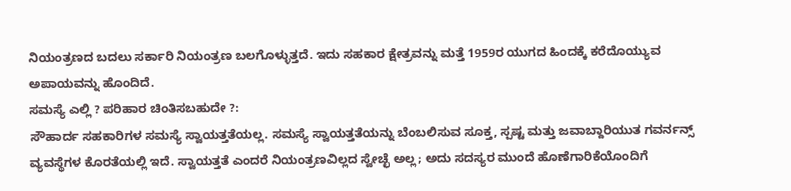ನಿಯಂತ್ರಣದ ಬದಲು ಸರ್ಕಾರಿ ನಿಯಂತ್ರಣ ಬಲಗೊಳ್ಳುತ್ತದೆ. ಇದು ಸಹಕಾರ ಕ್ಷೇತ್ರವನ್ನು ಮತ್ತೆ 1959ರ ಯುಗದ ಹಿಂದಕ್ಕೆ ಕರೆದೊಯ್ಯುವ ಅಪಾಯವನ್ನು ಹೊಂದಿದೆ.
ಸಮಸ್ಯೆ ಎಲ್ಲಿ ? ಪರಿಹಾರ ಚಿಂತಿಸಬಹುದೇ ?:
ಸೌಹಾರ್ದ ಸಹಕಾರಿಗಳ ಸಮಸ್ಯೆ ಸ್ವಾಯತ್ತತೆಯಲ್ಲ. ಸಮಸ್ಯೆ ಸ್ವಾಯತ್ತತೆಯನ್ನು ಬೆಂಬಲಿಸುವ ಸೂಕ್ತ, ಸ್ಪಷ್ಟ ಮತ್ತು ಜವಾಬ್ದಾರಿಯುತ ಗವರ್ನನ್ಸ್ ವ್ಯವಸ್ಥೆಗಳ ಕೊರತೆಯಲ್ಲಿ ಇದೆ. ಸ್ವಾಯತ್ತತೆ ಎಂದರೆ ನಿಯಂತ್ರಣವಿಲ್ಲದ ಸ್ವೇಚ್ಛೆ ಅಲ್ಲ; ಅದು ಸದಸ್ಯರ ಮುಂದೆ ಹೊಣೆಗಾರಿಕೆಯೊಂದಿಗೆ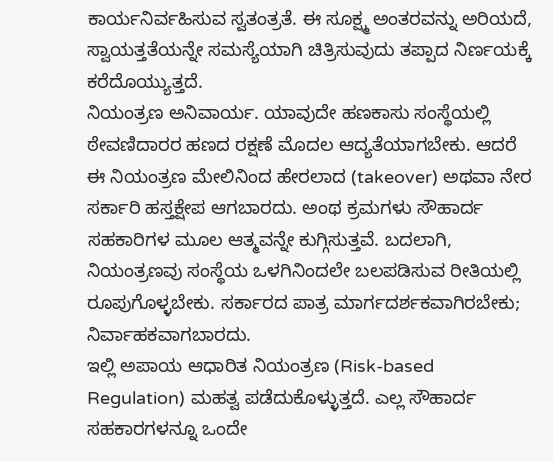ಕಾರ್ಯನಿರ್ವಹಿಸುವ ಸ್ವತಂತ್ರತೆ. ಈ ಸೂಕ್ಷ್ಮ ಅಂತರವನ್ನು ಅರಿಯದೆ, ಸ್ವಾಯತ್ತತೆಯನ್ನೇ ಸಮಸ್ಯೆಯಾಗಿ ಚಿತ್ರಿಸುವುದು ತಪ್ಪಾದ ನಿರ್ಣಯಕ್ಕೆ ಕರೆದೊಯ್ಯುತ್ತದೆ.
ನಿಯಂತ್ರಣ ಅನಿವಾರ್ಯ. ಯಾವುದೇ ಹಣಕಾಸು ಸಂಸ್ಥೆಯಲ್ಲಿ ಠೇವಣಿದಾರರ ಹಣದ ರಕ್ಷಣೆ ಮೊದಲ ಆದ್ಯತೆಯಾಗಬೇಕು. ಆದರೆ ಈ ನಿಯಂತ್ರಣ ಮೇಲಿನಿಂದ ಹೇರಲಾದ (takeover) ಅಥವಾ ನೇರ ಸರ್ಕಾರಿ ಹಸ್ತಕ್ಷೇಪ ಆಗಬಾರದು. ಅಂಥ ಕ್ರಮಗಳು ಸೌಹಾರ್ದ ಸಹಕಾರಿಗಳ ಮೂಲ ಆತ್ಮವನ್ನೇ ಕುಗ್ಗಿಸುತ್ತವೆ. ಬದಲಾಗಿ, ನಿಯಂತ್ರಣವು ಸಂಸ್ಥೆಯ ಒಳಗಿನಿಂದಲೇ ಬಲಪಡಿಸುವ ರೀತಿಯಲ್ಲಿ ರೂಪುಗೊಳ್ಳಬೇಕು. ಸರ್ಕಾರದ ಪಾತ್ರ ಮಾರ್ಗದರ್ಶಕವಾಗಿರಬೇಕು; ನಿರ್ವಾಹಕವಾಗಬಾರದು.
ಇಲ್ಲಿ ಅಪಾಯ ಆಧಾರಿತ ನಿಯಂತ್ರಣ (Risk-based Regulation) ಮಹತ್ವ ಪಡೆದುಕೊಳ್ಳುತ್ತದೆ. ಎಲ್ಲ ಸೌಹಾರ್ದ ಸಹಕಾರಗಳನ್ನೂ ಒಂದೇ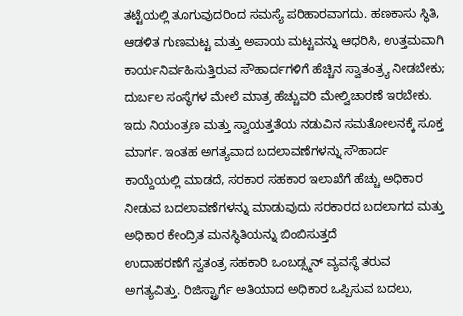ತಟ್ಟೆಯಲ್ಲಿ ತೂಗುವುದರಿಂದ ಸಮಸ್ಯೆ ಪರಿಹಾರವಾಗದು. ಹಣಕಾಸು ಸ್ಥಿತಿ, ಆಡಳಿತ ಗುಣಮಟ್ಟ ಮತ್ತು ಅಪಾಯ ಮಟ್ಟವನ್ನು ಆಧರಿಸಿ, ಉತ್ತಮವಾಗಿ ಕಾರ್ಯನಿರ್ವಹಿಸುತ್ತಿರುವ ಸೌಹಾರ್ದಗಳಿಗೆ ಹೆಚ್ಚಿನ ಸ್ವಾತಂತ್ರ್ಯ ನೀಡಬೇಕು; ದುರ್ಬಲ ಸಂಸ್ಥೆಗಳ ಮೇಲೆ ಮಾತ್ರ ಹೆಚ್ಚುವರಿ ಮೇಲ್ವಿಚಾರಣೆ ಇರಬೇಕು. ಇದು ನಿಯಂತ್ರಣ ಮತ್ತು ಸ್ವಾಯತ್ತತೆಯ ನಡುವಿನ ಸಮತೋಲನಕ್ಕೆ ಸೂಕ್ತ ಮಾರ್ಗ. ಇಂತಹ ಅಗತ್ಯವಾದ ಬದಲಾವಣೆಗಳನ್ನು ಸೌಹಾರ್ದ ಕಾಯ್ದೆಯಲ್ಲಿ ಮಾಡದೆ, ಸರಕಾರ ಸಹಕಾರ ಇಲಾಖೆಗೆ ಹೆಚ್ಚು ಅಧಿಕಾರ ನೀಡುವ ಬದಲಾವಣೆಗಳನ್ನು ಮಾಡುವುದು ಸರಕಾರದ ಬದಲಾಗದ ಮತ್ತು ಅಧಿಕಾರ ಕೇಂದ್ರಿತ ಮನಸ್ಥಿತಿಯನ್ನು ಬಿಂಬಿಸುತ್ತದೆ
ಉದಾಹರಣೆಗೆ ಸ್ವತಂತ್ರ ಸಹಕಾರಿ ಒಂಬಡ್ಸ್ಮನ್ ವ್ಯವಸ್ಥೆ ತರುವ ಅಗತ್ಯವಿತ್ತು. ರಿಜಿಸ್ಟ್ರಾರ್ಗೆ ಅತಿಯಾದ ಅಧಿಕಾರ ಒಪ್ಪಿಸುವ ಬದಲು,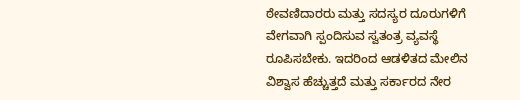ಠೇವಣಿದಾರರು ಮತ್ತು ಸದಸ್ಯರ ದೂರುಗಳಿಗೆ ವೇಗವಾಗಿ ಸ್ಪಂದಿಸುವ ಸ್ವತಂತ್ರ ವ್ಯವಸ್ಥೆ ರೂಪಿಸಬೇಕು. ಇದರಿಂದ ಆಡಳಿತದ ಮೇಲಿನ ವಿಶ್ವಾಸ ಹೆಚ್ಚುತ್ತದೆ ಮತ್ತು ಸರ್ಕಾರದ ನೇರ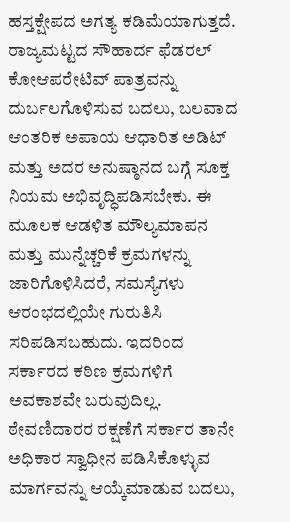ಹಸ್ತಕ್ಷೇಪದ ಅಗತ್ಯ ಕಡಿಮೆಯಾಗುತ್ತದೆ.
ರಾಜ್ಯಮಟ್ಟದ ಸೌಹಾರ್ದ ಫೆಡರಲ್ ಕೋಆಪರೇಟಿವ್ ಪಾತ್ರವನ್ನು ದುರ್ಬಲಗೊಳಿಸುವ ಬದಲು, ಬಲವಾದ ಆಂತರಿಕ ಅಪಾಯ ಆಧಾರಿತ ಅಡಿಟ್ ಮತ್ತು ಅದರ ಅನುಷ್ಠಾನದ ಬಗ್ಗೆ ಸೂಕ್ತ ನಿಯಮ ಅಭಿವೃದ್ಧಿಪಡಿಸಬೇಕು. ಈ ಮೂಲಕ ಆಡಳಿತ ಮೌಲ್ಯಮಾಪನ ಮತ್ತು ಮುನ್ನೆಚ್ಚರಿಕೆ ಕ್ರಮಗಳನ್ನು ಜಾರಿಗೊಳಿಸಿದರೆ, ಸಮಸ್ಯೆಗಳು ಆರಂಭದಲ್ಲಿಯೇ ಗುರುತಿಸಿ ಸರಿಪಡಿಸಬಹುದು. ಇದರಿಂದ ಸರ್ಕಾರದ ಕಠಿಣ ಕ್ರಮಗಳಿಗೆ ಅವಕಾಶವೇ ಬರುವುದಿಲ್ಲ.
ಠೇವಣಿದಾರರ ರಕ್ಷಣೆಗೆ ಸರ್ಕಾರ ತಾನೇ ಅಧಿಕಾರ ಸ್ವಾಧೀನ ಪಡಿಸಿಕೊಳ್ಳುವ ಮಾರ್ಗವನ್ನು ಆಯ್ಕೆಮಾಡುವ ಬದಲು,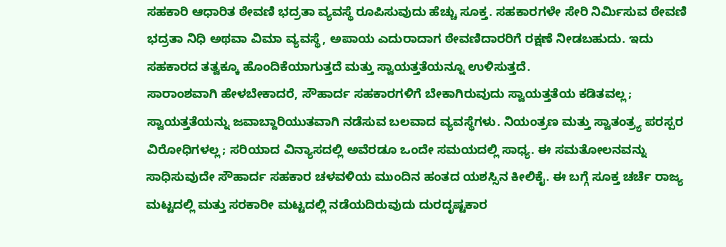ಸಹಕಾರಿ ಆಧಾರಿತ ಠೇವಣಿ ಭದ್ರತಾ ವ್ಯವಸ್ಥೆ ರೂಪಿಸುವುದು ಹೆಚ್ಚು ಸೂಕ್ತ. ಸಹಕಾರಗಳೇ ಸೇರಿ ನಿರ್ಮಿಸುವ ಠೇವಣಿ ಭದ್ರತಾ ನಿಧಿ ಅಥವಾ ವಿಮಾ ವ್ಯವಸ್ಥೆ, ಅಪಾಯ ಎದುರಾದಾಗ ಠೇವಣಿದಾರರಿಗೆ ರಕ್ಷಣೆ ನೀಡಬಹುದು. ಇದು ಸಹಕಾರದ ತತ್ವಕ್ಕೂ ಹೊಂದಿಕೆಯಾಗುತ್ತದೆ ಮತ್ತು ಸ್ವಾಯತ್ತತೆಯನ್ನೂ ಉಳಿಸುತ್ತದೆ.
ಸಾರಾಂಶವಾಗಿ ಹೇಳಬೇಕಾದರೆ, ಸೌಹಾರ್ದ ಸಹಕಾರಗಳಿಗೆ ಬೇಕಾಗಿರುವುದು ಸ್ವಾಯತ್ತತೆಯ ಕಡಿತವಲ್ಲ; ಸ್ವಾಯತ್ತತೆಯನ್ನು ಜವಾಬ್ದಾರಿಯುತವಾಗಿ ನಡೆಸುವ ಬಲವಾದ ವ್ಯವಸ್ಥೆಗಳು. ನಿಯಂತ್ರಣ ಮತ್ತು ಸ್ವಾತಂತ್ರ್ಯ ಪರಸ್ಪರ ವಿರೋಧಿಗಳಲ್ಲ; ಸರಿಯಾದ ವಿನ್ಯಾಸದಲ್ಲಿ ಅವೆರಡೂ ಒಂದೇ ಸಮಯದಲ್ಲಿ ಸಾಧ್ಯ. ಈ ಸಮತೋಲನವನ್ನು ಸಾಧಿಸುವುದೇ ಸೌಹಾರ್ದ ಸಹಕಾರ ಚಳವಳಿಯ ಮುಂದಿನ ಹಂತದ ಯಶಸ್ಸಿನ ಕೀಲಿಕೈ. ಈ ಬಗ್ಗೆ ಸೂಕ್ತ ಚರ್ಚೆ ರಾಜ್ಯ ಮಟ್ಟದಲ್ಲಿ ಮತ್ತು ಸರಕಾರೀ ಮಟ್ಟದಲ್ಲಿ ನಡೆಯದಿರುವುದು ದುರದೃಷ್ಟಕಾರ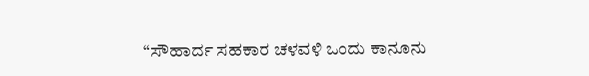“ಸೌಹಾರ್ದ ಸಹಕಾರ ಚಳವಳಿ ಒಂದು ಕಾನೂನು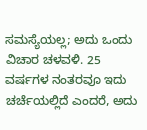ಸಮಸ್ಯೆಯಲ್ಲ; ಅದು ಒಂದು ವಿಚಾರ ಚಳವಳಿ. 25 ವರ್ಷಗಳ ನಂತರವೂ ಇದು ಚರ್ಚೆಯಲ್ಲಿದೆ ಎಂದರೆ, ಅದು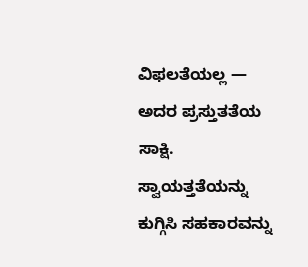ವಿಫಲತೆಯಲ್ಲ — ಅದರ ಪ್ರಸ್ತುತತೆಯ ಸಾಕ್ಷಿ. ಸ್ವಾಯತ್ತತೆಯನ್ನು ಕುಗ್ಗಿಸಿ ಸಹಕಾರವನ್ನು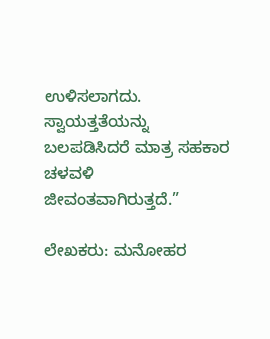ಉಳಿಸಲಾಗದು. ಸ್ವಾಯತ್ತತೆಯನ್ನು ಬಲಪಡಿಸಿದರೆ ಮಾತ್ರ ಸಹಕಾರ ಚಳವಳಿ ಜೀವಂತವಾಗಿರುತ್ತದೆ.”

ಲೇಖಕರು: ಮನೋಹರ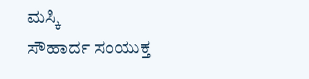ಮಸ್ಕಿ
ಸೌಹಾರ್ದ ಸಂಯುಕ್ತ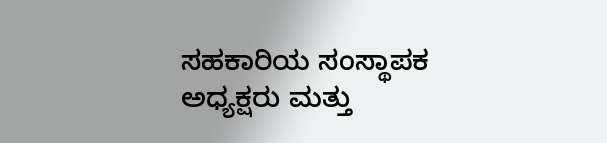ಸಹಕಾರಿಯ ಸಂಸ್ಥಾಪಕ ಅಧ್ಯಕ್ಷರು ಮತ್ತು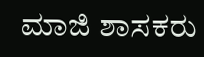ಮಾಜಿ ಶಾಸಕರು